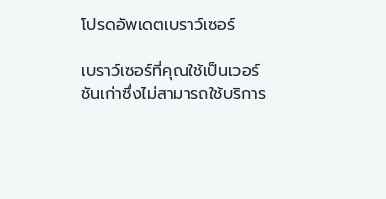โปรดอัพเดตเบราว์เซอร์

เบราว์เซอร์ที่คุณใช้เป็นเวอร์ชันเก่าซึ่งไม่สามารถใช้บริการ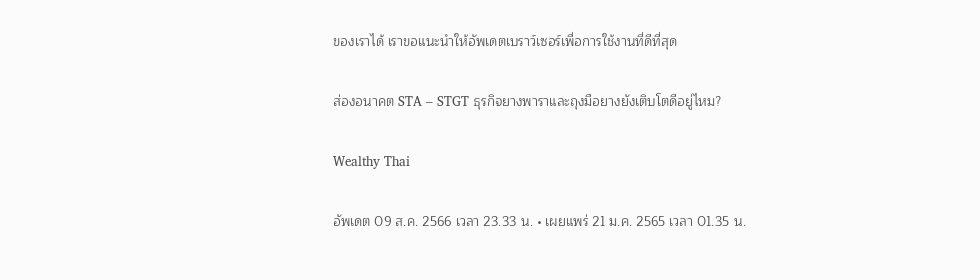ของเราได้ เราขอแนะนำให้อัพเดตเบราว์เซอร์เพื่อการใช้งานที่ดีที่สุด

ส่องอนาคต STA – STGT ธุรกิจยางพาราและถุงมือยางยังเติบโตดีอยู่ไหม?

Wealthy Thai

อัพเดต 09 ส.ค. 2566 เวลา 23.33 น. • เผยแพร่ 21 ม.ค. 2565 เวลา 01.35 น.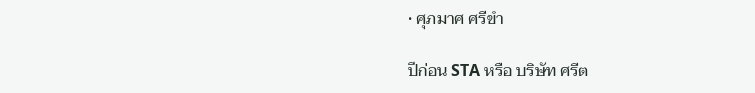• ศุภมาศ ศรีขำ

ปีก่อน STA หรือ บริษัท ศรีต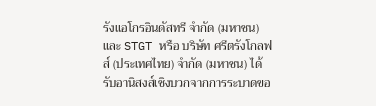รังแอโกรอินดัสทรี จำกัด (มหาชน) และ STGT หรือ บริษัท ศรีตรังโกลฟส์ (ประเทศไทย) จำกัด (มหาชน) ได้รับอานิสงส์เชิงบวกจากการระบาดขอ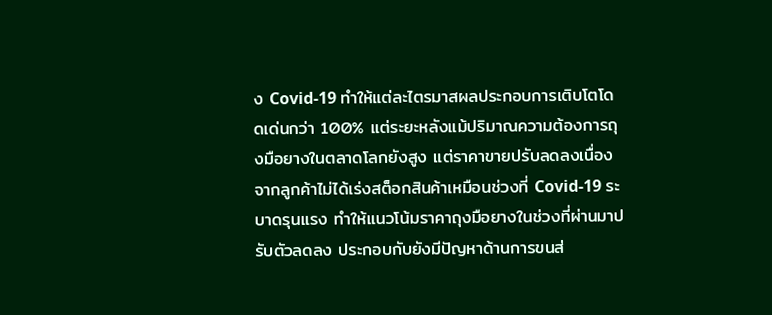ง Covid-19 ทำให้แต่ละไตรมาสผลประกอบการเติบโตโดดเด่นกว่า 100% แต่ระยะหลังแม้ปริมาณความต้องการถุงมือยางในตลาดโลกยังสูง แต่ราคาขายปรับลดลงเนื่องจากลูกค้าไม่ได้เร่งสต็อกสินค้าเหมือนช่วงที่ Covid-19 ระบาดรุนแรง ทำให้แนวโน้มราคาถุงมือยางในช่วงที่ผ่านมาปรับตัวลดลง ประกอบกับยังมีปัญหาด้านการขนส่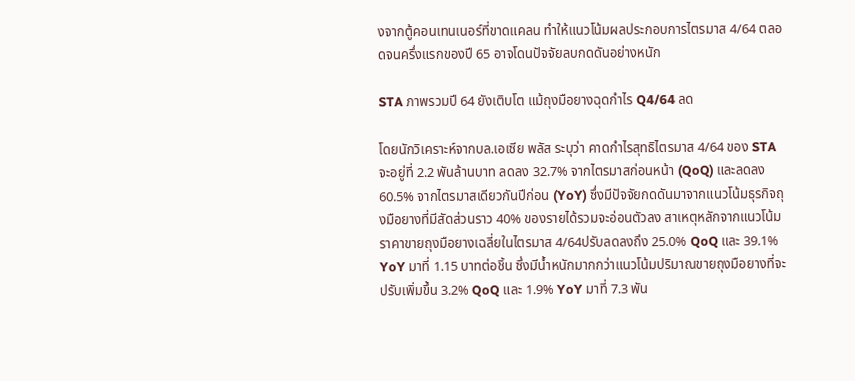งจากตู้คอนเทนเนอร์ที่ขาดแคลน ทำให้แนวโน้มผลประกอบการไตรมาส 4/64 ตลอดจนครึ่งแรกของปี 65 อาจโดนปัจจัยลบกดดันอย่างหนัก

STA ภาพรวมปี 64 ยังเติบโต แม้ถุงมือยางฉุดกำไร Q4/64 ลด

โดยนักวิเคราะห์จากบล.เอเซีย พลัส ระบุว่า คาดกำไรสุทธิไตรมาส 4/64 ของ STA จะอยู่ที่ 2.2 พันล้านบาท ลดลง 32.7% จากไตรมาสก่อนหน้า (QoQ) และลดลง 60.5% จากไตรมาสเดียวกันปีก่อน (YoY) ซึ่งมีปัจจัยกดดันมาจากแนวโน้มธุรกิจถุงมือยางที่มีสัดส่วนราว 40% ของรายได้รวมจะอ่อนตัวลง สาเหตุหลักจากแนวโน้มราคาขายถุงมือยางเฉลี่ยในไตรมาส 4/64ปรับลดลงถึง 25.0% QoQ และ 39.1% YoY มาที่ 1.15 บาทต่อชิ้น ซึ่งมีน้ำหนักมากกว่าแนวโน้มปริมาณขายถุงมือยางที่จะปรับเพิ่มขึ้น 3.2% QoQ และ 1.9% YoY มาที่ 7.3 พัน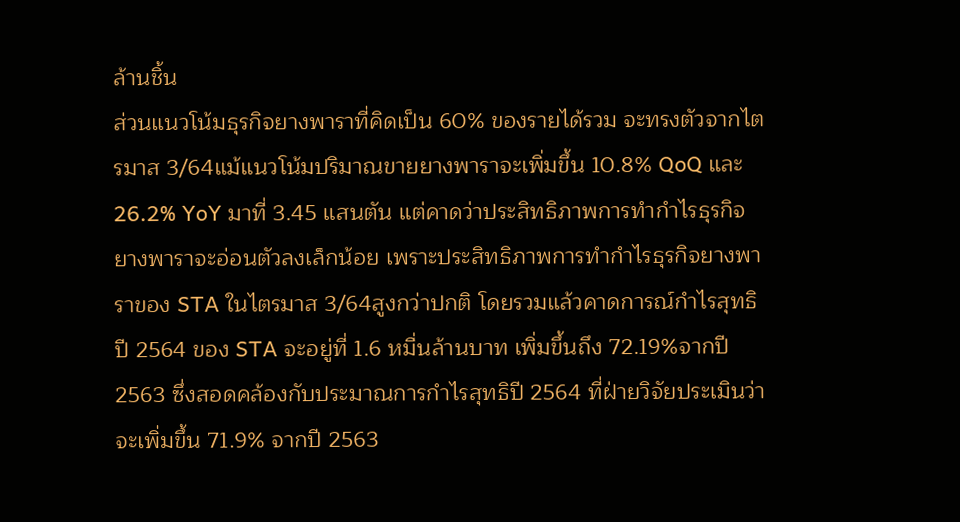ล้านชิ้น
ส่วนแนวโน้มธุรกิจยางพาราที่คิดเป็น 60% ของรายได้รวม จะทรงตัวจากไตรมาส 3/64แม้แนวโน้มปริมาณขายยางพาราจะเพิ่มขึ้น 10.8% QoQ และ 26.2% YoY มาที่ 3.45 แสนตัน แต่คาดว่าประสิทธิภาพการทำกำไรธุรกิจยางพาราจะอ่อนตัวลงเล็กน้อย เพราะประสิทธิภาพการทำกำไรธุรกิจยางพาราของ STA ในไตรมาส 3/64สูงกว่าปกติ โดยรวมแล้วคาดการณ์กำไรสุทธิปี 2564 ของ STA จะอยู่ที่ 1.6 หมื่นล้านบาท เพิ่มขึ้นถึง 72.19%จากปี 2563 ซึ่งสอดคล้องกับประมาณการกำไรสุทธิปี 2564 ที่ฝ่ายวิจัยประเมินว่าจะเพิ่มขึ้น 71.9% จากปี 2563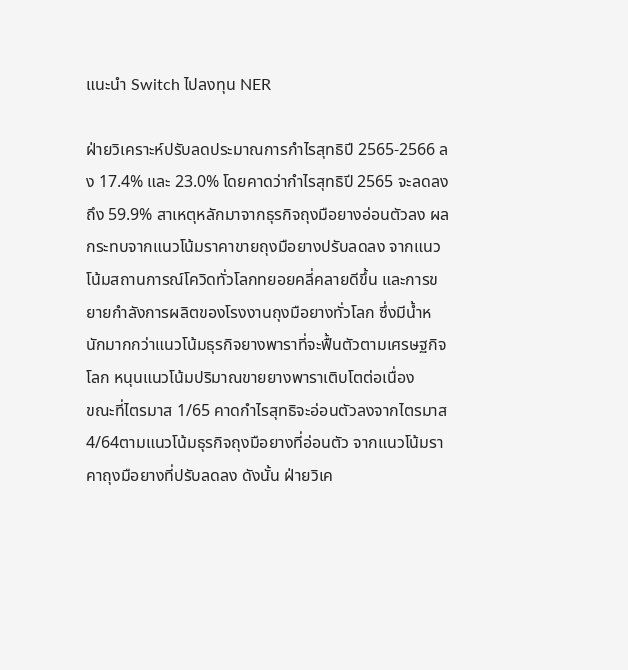แนะนำ Switch ไปลงทุน NER

ฝ่ายวิเคราะห์ปรับลดประมาณการกำไรสุทธิปี 2565-2566 ลง 17.4% และ 23.0% โดยคาดว่ากำไรสุทธิปี 2565 จะลดลงถึง 59.9% สาเหตุหลักมาจากธุรกิจถุงมือยางอ่อนตัวลง ผลกระทบจากแนวโน้มราคาขายถุงมือยางปรับลดลง จากแนวโน้มสถานการณ์โควิดทั่วโลกทยอยคลี่คลายดีขึ้น และการขยายกำลังการผลิตของโรงงานถุงมือยางทั่วโลก ซึ่งมีน้ำหนักมากกว่าแนวโน้มธุรกิจยางพาราที่จะฟื้นตัวตามเศรษฐกิจโลก หนุนแนวโน้มปริมาณขายยางพาราเติบโตต่อเนื่อง
ขณะที่ไตรมาส 1/65 คาดกำไรสุทธิจะอ่อนตัวลงจากไตรมาส 4/64ตามแนวโน้มธุรกิจถุงมือยางที่อ่อนตัว จากแนวโน้มราคาถุงมือยางที่ปรับลดลง ดังนั้น ฝ่ายวิเค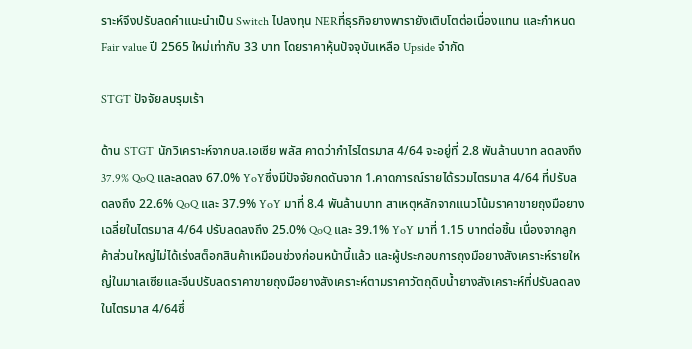ราะห์จึงปรับลดคำแนะนำเป็น Switch ไปลงทุน NERที่ธุรกิจยางพารายังเติบโตต่อเนื่องแทน และกำหนด Fair value ปี 2565 ใหม่เท่ากับ 33 บาท โดยราคาหุ้นปัจจุบันเหลือ Upside จำกัด

STGT ปัจจัยลบรุมเร้า

ด้าน STGT นักวิเคราะห์จากบล.เอเซีย พลัส คาดว่ากำไรไตรมาส 4/64 จะอยู่ที่ 2.8 พันล้านบาท ลดลงถึง 37.9% QoQ และลดลง 67.0% YoYซึ่งมีปัจจัยกดดันจาก 1.คาดการณ์รายได้รวมไตรมาส 4/64 ที่ปรับลดลงถึง 22.6% QoQ และ 37.9% YoY มาที่ 8.4 พันล้านบาท สาเหตุหลักจากแนวโน้มราคาขายถุงมือยางเฉลี่ยในไตรมาส 4/64 ปรับลดลงถึง 25.0% QoQ และ 39.1% YoY มาที่ 1.15 บาทต่อชิ้น เนื่องจากลูกค้าส่วนใหญ่ไม่ได้เร่งสต็อกสินค้าเหมือนช่วงก่อนหน้านี้แล้ว และผู้ประกอบการถุงมือยางสังเคราะห์รายใหญ่ในมาเลเซียและจีนปรับลดราคาขายถุงมือยางสังเคราะห์ตามราคาวัตถุดิบน้ำยางสังเคราะห์ที่ปรับลดลงในไตรมาส 4/64ซึ่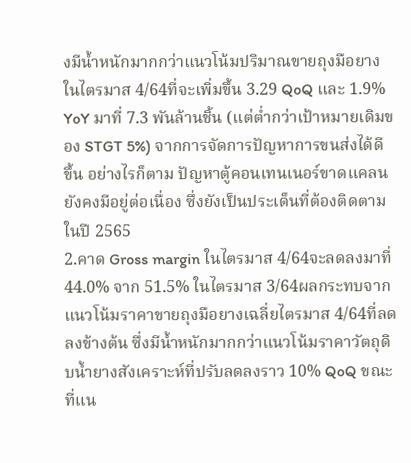งมีน้ำหนักมากกว่าแนวโน้มปริมาณขายถุงมือยางในไตรมาส 4/64ที่จะเพิ่มขึ้น 3.29 QoQ และ 1.9% YoY มาที่ 7.3 พันล้านชิ้น (แต่ต่ำกว่าเป้าหมายเดิมของ STGT 5%) จากการจัดการปัญหาการขนส่งได้ดีขึ้น อย่างไรก็ตาม ปัญหาตู้คอนเทนเนอร์ขาดแคลนยังคงมีอยู่ต่อเนื่อง ซึ่งยังเป็นประเด็นที่ต้องติดตามในปี 2565
2.คาด Gross margin ในไตรมาส 4/64จะลดลงมาที่ 44.0% จาก 51.5% ในไตรมาส 3/64ผลกระทบจากแนวโน้มราคาขายถุงมือยางเฉลี่ยไตรมาส 4/64ที่ลดลงข้างต้น ซึ่งมีน้ำหนักมากกว่าแนวโน้มราคาวัตถุดิบน้ำยางสังเคราะห์ที่ปรับลดลงราว 10% QoQ ขณะที่แน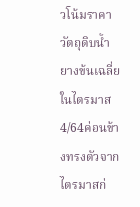วโน้มราคาวัตถุดิบน้ำยางข้นเฉลี่ยในไตรมาส 4/64ค่อนข้างทรงตัวจากไตรมาสก่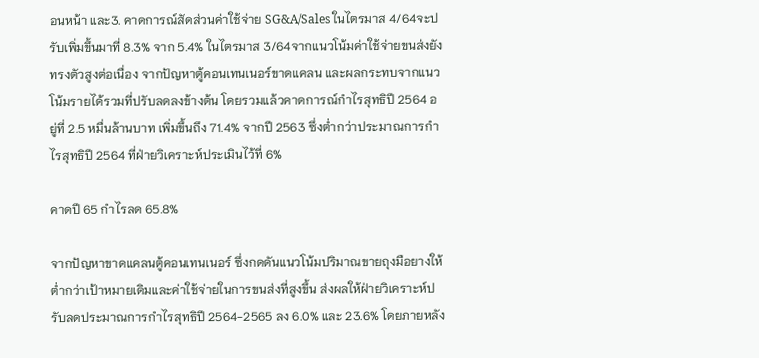อนหน้า และ3. คาดการณ์สัดส่วนค่าใช้จ่าย SG&A/Sales ในไตรมาส 4/64จะปรับเพิ่มขึ้นมาที่ 8.3% จาก 5.4% ในไตรมาส 3/64จากแนวโน้มค่าใช้จ่ายขนส่งยังทรงตัวสูงต่อเนื่อง จากปัญหาตู้คอนเทนเนอร์ขาดแคลน และผลกระทบจากแนวโน้มรายได้รวมที่ปรับลดลงข้างต้น โดยรวมแล้วคาดการณ์กำไรสุทธิปี 2564 อยู่ที่ 2.5 หมื่นล้านบาท เพิ่มขึ้นถึง 71.4% จากปี 2563 ซึ่งต่ำกว่าประมาณการกำไรสุทธิปี 2564 ที่ฝ่ายวิเคราะห์ประเมินไว้ที่ 6%

คาดปี 65 กำไรลด 65.8%

จากปัญหาขาดแคลนตู้คอนเทนเนอร์ ซึ่งกดดันแนวโน้มปริมาณขายถุงมือยางให้ต่ำกว่าเป้าหมายเดิมและค่าใช้จ่ายในการขนส่งที่สูงขึ้น ส่งผลให้ฝ่ายวิเคราะห์ปรับลดประมาณการกำไรสุทธิปี 2564-2565 ลง 6.0% และ 23.6% โดยภายหลัง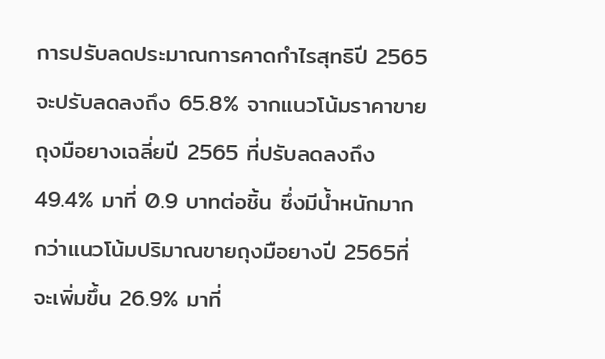การปรับลดประมาณการคาดกำไรสุทธิปี 2565จะปรับลดลงถึง 65.8% จากแนวโน้มราคาขายถุงมือยางเฉลี่ยปี 2565 ที่ปรับลดลงถึง 49.4% มาที่ 0.9 บาทต่อชิ้น ซึ่งมีน้ำหนักมากกว่าแนวโน้มปริมาณขายถุงมือยางปี 2565ที่จะเพิ่มขึ้น 26.9% มาที่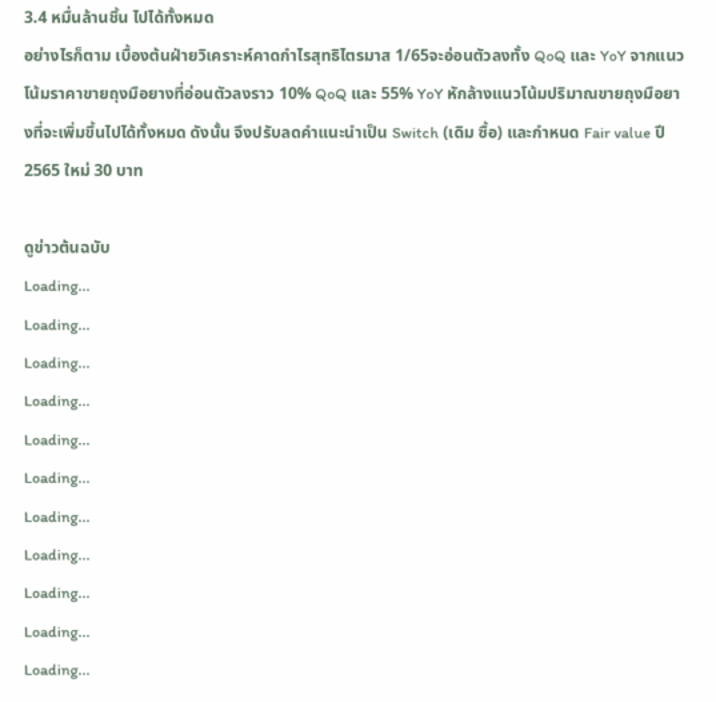3.4 หมื่นล้านชิ้น ไปได้ทั้งหมด
อย่างไรก็ตาม เบื้องต้นฝ่ายวิเคราะห์คาดกำไรสุทธิไตรมาส 1/65จะอ่อนตัวลงทั้ง QoQ และ YoY จากแนวโน้มราคาขายถุงมือยางที่อ่อนตัวลงราว 10% QoQ และ 55% YoY หักล้างแนวโน้มปริมาณขายถุงมือยางที่จะเพิ่มขึ้นไปได้ทั้งหมด ดังนั้น จึงปรับลดคำแนะนำเป็น Switch (เดิม ซื้อ) และกำหนด Fair value ปี 2565 ใหม่ 30 บาท

ดูข่าวต้นฉบับ
Loading...
Loading...
Loading...
Loading...
Loading...
Loading...
Loading...
Loading...
Loading...
Loading...
Loading...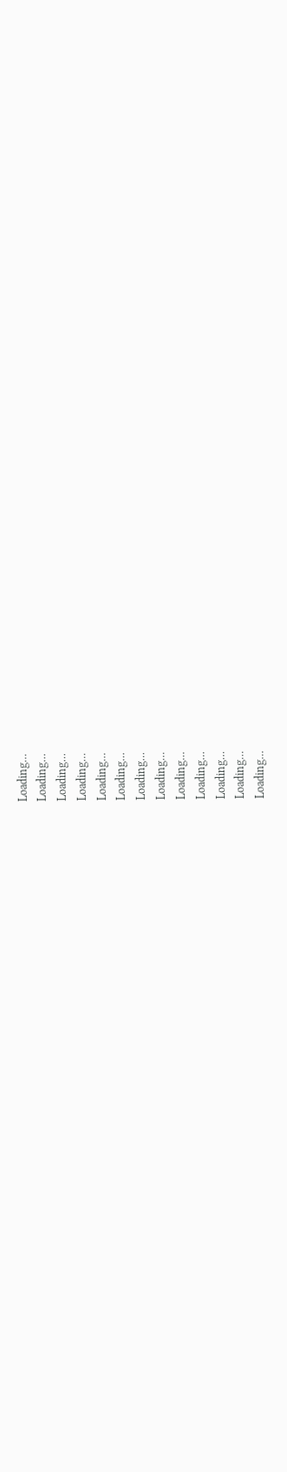Loading...
Loading...
Loading...
Loading...
Loading...
Loading...
Loading...
Loading...
Loading...
Loading...
Loading...
Loading...
Loading...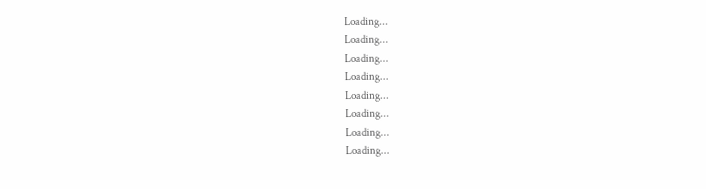Loading...
Loading...
Loading...
Loading...
Loading...
Loading...
Loading...
Loading...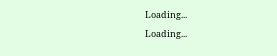Loading...
Loading...